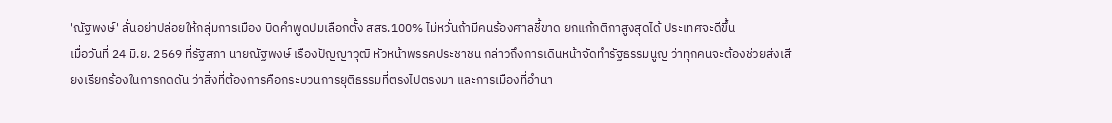'ณัฐพงษ์' ลั่นอย่าปล่อยให้กลุ่มการเมือง บิดคำพูดปมเลือกตั้ง สสร.100% ไม่หวั่นถ้ามีคนร้องศาลชี้ขาด ยกแก้กติกาสูงสุดได้ ประเทศจะดีขึ้น
เมื่อวันที่ 24 มิ.ย. 2569 ที่รัฐสภา นายณัฐพงษ์ เรืองปัญญาวุฒิ หัวหน้าพรรคประชาชน กล่าวถึงการเดินหน้าจัดทำรัฐธรรมนูญ ว่าทุกคนจะต้องช่วยส่งเสียงเรียกร้องในการกดดัน ว่าสิ่งที่ต้องการคือกระบวนการยุติธรรมที่ตรงไปตรงมา และการเมืองที่อำนา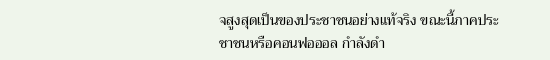จสูงสุดเป็นของประชาชนอย่างแท้จริง ขณะนี้ภาคประชาชนหรือคอนฟอออล กำลังดำ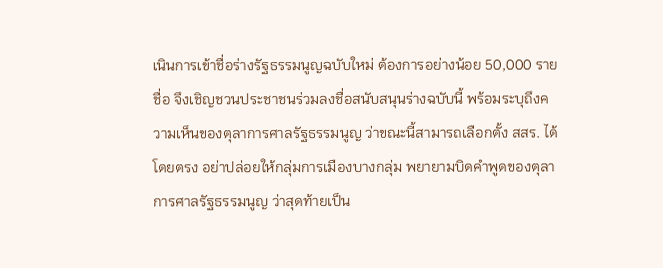เนินการเข้าชื่อร่างรัฐธรรมนูญฉบับใหม่ ต้องการอย่างน้อย 50,000 รายชื่อ จึงเชิญชวนประชาชนร่วมลงชื่อสนับสนุนร่างฉบับนี้ พร้อมระบุถึงความเห็นของตุลาการศาลรัฐธรรมนูญ ว่าขณะนี้สามารถเลือกตั้ง สสร. ได้โดยตรง อย่าปล่อยให้กลุ่มการเมืองบางกลุ่ม พยายามบิดคำพูดของตุลาการศาลรัฐธรรมนูญ ว่าสุดท้ายเป็น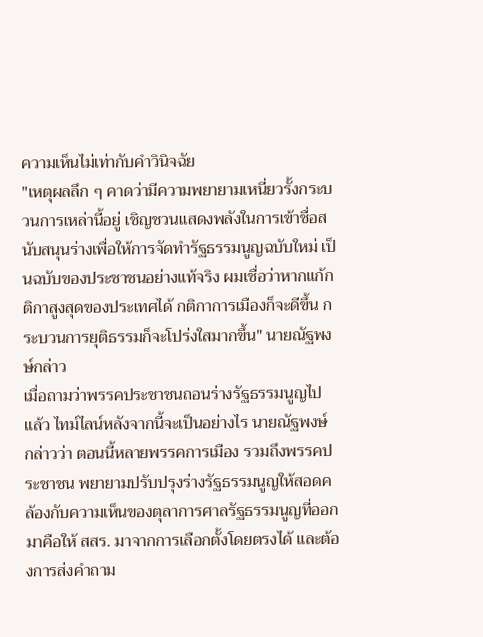ความเห็นไม่เท่ากับคำวินิจฉัย
"เหตุผลลึก ๆ คาดว่ามีความพยายามเหนี่ยวรั้งกระบวนการเหล่านี้อยู่ เชิญชวนแสดงพลังในการเข้าชื่อสนับสนุนร่างเพื่อให้การจัดทำรัฐธรรมนูญฉบับใหม่ เป็นฉบับของประชาชนอย่างแท้จริง ผมเชื่อว่าหากแก้กติกาสูงสุดของประเทศได้ กติกาการเมืองก็จะดีขึ้น กระบวนการยุติธรรมก็จะโปร่งใสมากขึ้น" นายณัฐพงษ์กล่าว
เมื่อถามว่าพรรคประชาชนถอนร่างรัฐธรรมนูญไปแล้ว ไทม์ไลน์หลังจากนี้จะเป็นอย่างไร นายณัฐพงษ์ กล่าวว่า ตอนนี้หลายพรรคการเมือง รวมถึงพรรคประชาชน พยายามปรับปรุงร่างรัฐธรรมนูญให้สอดคล้องกับความเห็นของตุลาการศาลรัฐธรรมนูญที่ออกมาคือให้ สสร. มาจากการเลือกตั้งโดยตรงได้ และต้องการส่งคำถาม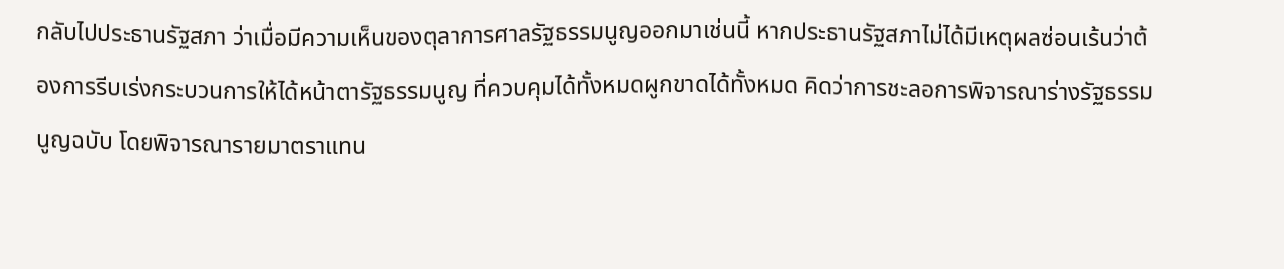กลับไปประธานรัฐสภา ว่าเมื่อมีความเห็นของตุลาการศาลรัฐธรรมนูญออกมาเช่นนี้ หากประธานรัฐสภาไม่ได้มีเหตุผลซ่อนเร้นว่าต้องการรีบเร่งกระบวนการให้ได้หน้าตารัฐธรรมนูญ ที่ควบคุมได้ทั้งหมดผูกขาดได้ทั้งหมด คิดว่าการชะลอการพิจารณาร่างรัฐธรรมนูญฉบับ โดยพิจารณารายมาตราแทน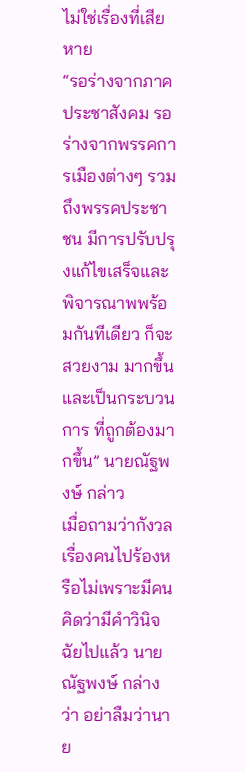ไม่ใช่เรื่องที่เสียหาย
“รอร่างจากภาคประชาสังคม รอร่างจากพรรคการเมืองต่างๆ รวมถึงพรรคประชาชน มีการปรับปรุงแก้ไขเสร็จและพิจารณาพพร้อมกันทีเดียว ก็จะสวยงาม มากขึ้น และเป็นกระบวนการ ที่ถูกต้องมากขึ้น” นายณัฐพงษ์ กล่าว
เมื่อถามว่ากังวลเรื่องคนไปร้องหรือไม่เพราะมีคนคิดว่ามีคำวินิจฉัยไปแล้ว นายณัฐพงษ์ กล่างว่า อย่าลืมว่านาย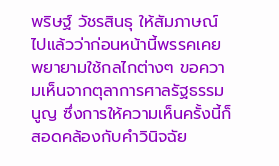พริษฐ์ วัชรสินธุ ให้สัมภาษณ์ไปแล้วว่าก่อนหน้านี้พรรคเคยพยายามใช้กลไกต่างๆ ขอความเห็นจากตุลาการศาลรัฐธรรมนูญ ซึ่งการให้ความเห็นครั้งนี้ก็สอดคล้องกับคำวินิจฉัย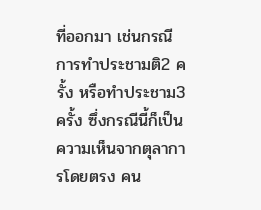ที่ออกมา เช่นกรณีการทำประชามติ2 ครั้ง หรือทำประชาม3 ครั้ง ซึ่งกรณีนี้ก็เป็นความเห็นจากตุลาการโดยตรง คน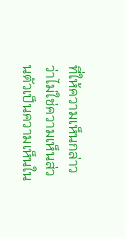ที่ให้ความเห็นกล่าวว่าไม่ใช่ความเห็นส่วนตัวเป็นความเห็นใน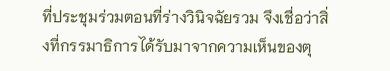ที่ประชุมร่วมตอนที่ร่างวินิจฉัยรวม จึงเชื่อว่าสิ่งที่กรรมาธิการได้รับมาจากความเห็นของตุ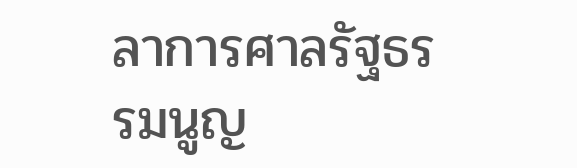ลาการศาลรัฐธรรมนูญ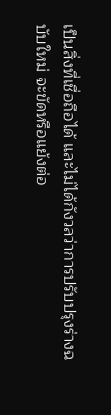เป็นสิ่งที่เชื่อถือได้ และไม่ได้กังวลว่าการปรับปรุงร่างฉบับใหม่ จะขัดหรือแย้งต่อ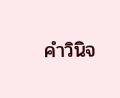คำวินิจ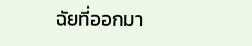ฉัยที่ออกมา